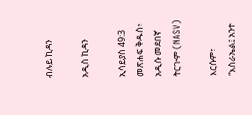ብሉይ ኪዳን

አዲስ ኪዳን

ኢሳይያስ 49:3 መጽሐፍ ቅዱስ፥ አዲሱ መደበኛ ትርጒም (NASV)

እርሱም፣ “እስራኤል፤ አንተ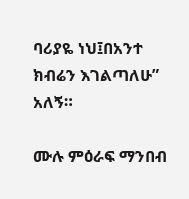ባሪያዬ ነህ፤በአንተ ክብሬን እገልጣለሁ” አለኝ።

ሙሉ ምዕራፍ ማንበብ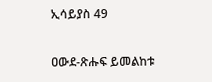ኢሳይያስ 49

ዐውደ-ጽሑፍ ይመልከቱ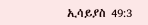ኢሳይያስ 49:3